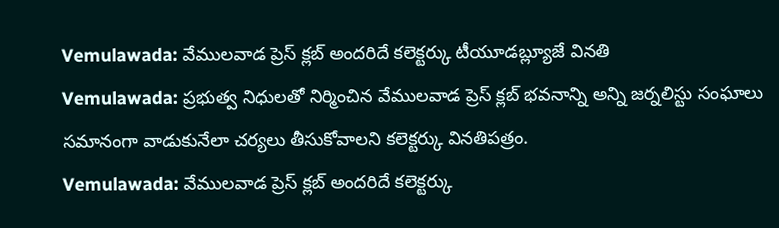Vemulawada: వేములవాడ ప్రెస్ క్లబ్ అందరిదే కలెక్టర్కు టీయూడబ్ల్యూజే వినతి
Vemulawada: ప్రభుత్వ నిధులతో నిర్మించిన వేములవాడ ప్రెస్ క్లబ్ భవనాన్ని అన్ని జర్నలిస్టు సంఘాలు సమానంగా వాడుకునేలా చర్యలు తీసుకోవాలని కలెక్టర్కు వినతిపత్రం.
Vemulawada: వేములవాడ ప్రెస్ క్లబ్ అందరిదే కలెక్టర్కు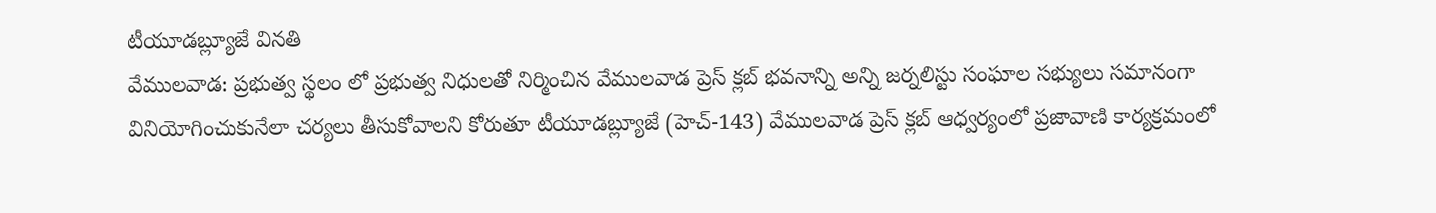టీయూడబ్ల్యూజే వినతి
వేములవాడ: ప్రభుత్వ స్థలం లో ప్రభుత్వ నిధులతో నిర్మించిన వేములవాడ ప్రెస్ క్లబ్ భవనాన్ని అన్ని జర్నలిస్టు సంఘాల సభ్యులు సమానంగా వినియోగించుకునేలా చర్యలు తీసుకోవాలని కోరుతూ టీయూడబ్ల్యూజే (హెచ్-143) వేములవాడ ప్రెస్ క్లబ్ ఆధ్వర్యంలో ప్రజావాణి కార్యక్రమంలో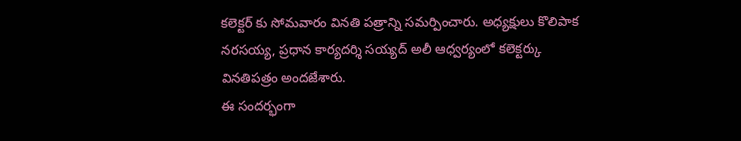కలెక్టర్ కు సోమవారం వినతి పత్రాన్ని సమర్పించారు. అధ్యక్షులు కొలిపాక నరసయ్య, ప్రధాన కార్యదర్శి సయ్యద్ అలీ ఆధ్వర్యంలో కలెక్టర్కు వినతిపత్రం అందజేశారు.
ఈ సందర్భంగా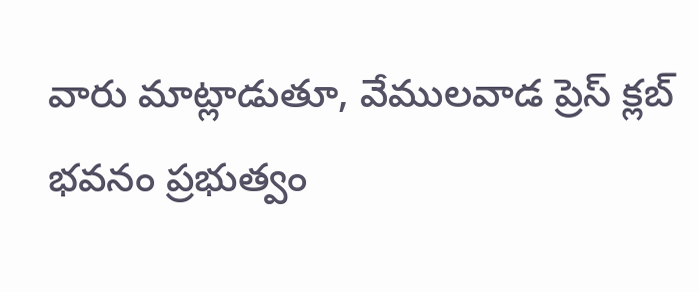వారు మాట్లాడుతూ, వేములవాడ ప్రెస్ క్లబ్ భవనం ప్రభుత్వం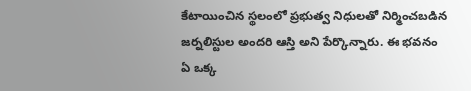కేటాయించిన స్థలంలో ప్రభుత్వ నిధులతో నిర్మించబడిన జర్నలిస్టుల అందరి ఆస్తి అని పేర్కొన్నారు. ఈ భవనం ఏ ఒక్క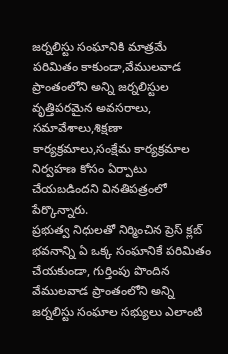జర్నలిస్టు సంఘానికి మాత్రమే పరిమితం కాకుండా,వేములవాడ ప్రాంతంలోని అన్ని జర్నలిస్టుల వృత్తిపరమైన అవసరాలు, సమావేశాలు,శిక్షణా కార్యక్రమాలు,సంక్షేమ కార్యక్రమాల నిర్వహణ కోసం ఏర్పాటు చేయబడిందని వినతిపత్రంలో పేర్కొన్నారు.
ప్రభుత్వ నిధులతో నిర్మించిన ప్రెస్ క్లబ్ భవనాన్ని ఏ ఒక్క సంఘానికే పరిమితం చేయకుండా, గుర్తింపు పొందిన వేములవాడ ప్రాంతంలోని అన్ని జర్నలిస్టు సంఘాల సభ్యులు ఎలాంటి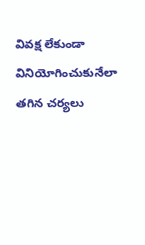వివక్ష లేకుండా వినియోగించుకునేలా తగిన చర్యలు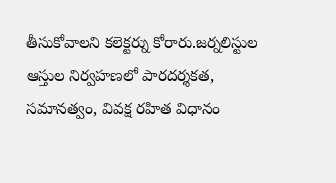తీసుకోవాలని కలెక్టర్ను కోరారు.జర్నలిస్టుల ఆస్తుల నిర్వహణలో పారదర్శకత, సమానత్వం, వివక్ష రహిత విధానం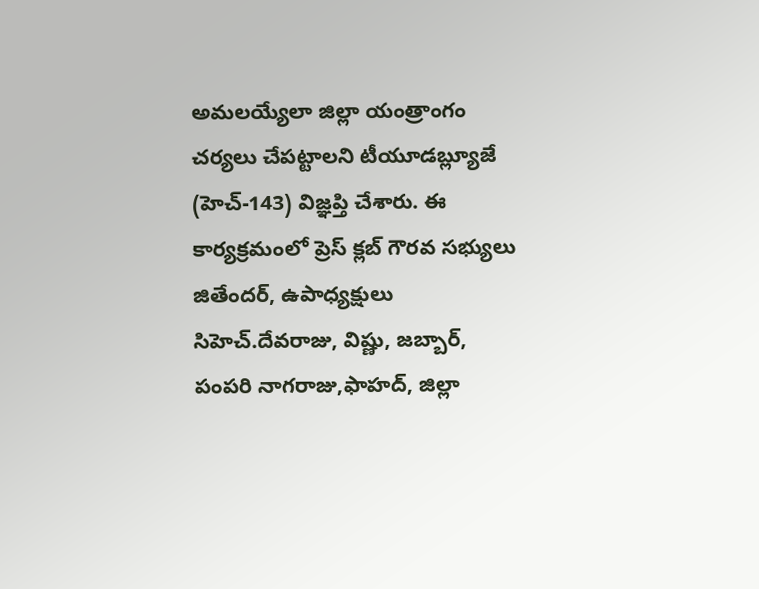అమలయ్యేలా జిల్లా యంత్రాంగం చర్యలు చేపట్టాలని టీయూడబ్ల్యూజే (హెచ్-143) విజ్ఞప్తి చేశారు. ఈ కార్యక్రమంలో ప్రెస్ క్లబ్ గౌరవ సభ్యులు జితేందర్, ఉపాధ్యక్షులు సిహెచ్.దేవరాజు, విష్ణు, జబ్బార్, పంపరి నాగరాజు,ఫాహద్, జిల్లా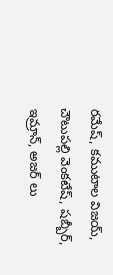రమేష్, కముటాల విజయ్, చౌటుపల్లి వెంకటేష్, షబ్బీర్, ఇమ్రాన్, అజర్ లు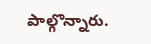పాల్గొన్నారు.